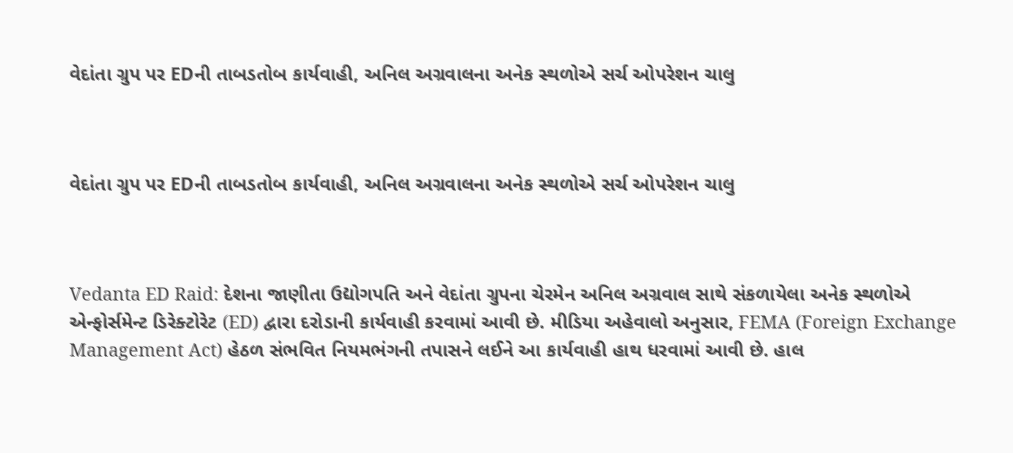વેદાંતા ગ્રુપ પર EDની તાબડતોબ કાર્યવાહી, અનિલ અગ્રવાલના અનેક સ્થળોએ સર્ચ ઓપરેશન ચાલુ



વેદાંતા ગ્રુપ પર EDની તાબડતોબ કાર્યવાહી, અનિલ અગ્રવાલના અનેક સ્થળોએ સર્ચ ઓપરેશન ચાલુ



Vedanta ED Raid: દેશના જાણીતા ઉદ્યોગપતિ અને વેદાંતા ગ્રુપના ચેરમેન અનિલ અગ્રવાલ સાથે સંકળાયેલા અનેક સ્થળોએ એન્ફોર્સમેન્ટ ડિરેક્ટોરેટ (ED) દ્વારા દરોડાની કાર્યવાહી કરવામાં આવી છે. મીડિયા અહેવાલો અનુસાર, FEMA (Foreign Exchange Management Act) હેઠળ સંભવિત નિયમભંગની તપાસને લઈને આ કાર્યવાહી હાથ ધરવામાં આવી છે. હાલ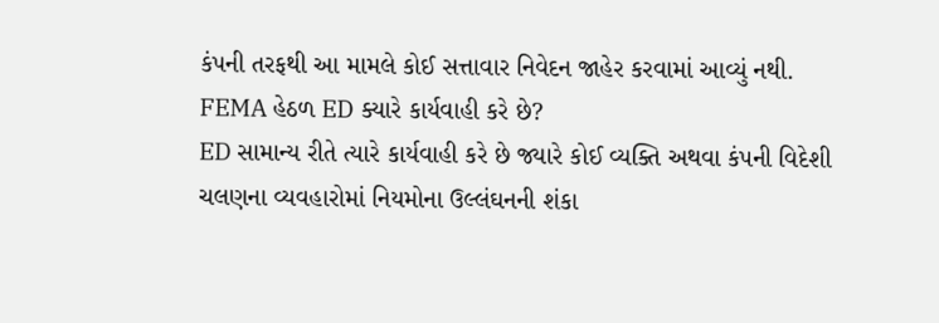કંપની તરફથી આ મામલે કોઈ સત્તાવાર નિવેદન જાહેર કરવામાં આવ્યું નથી.
FEMA હેઠળ ED ક્યારે કાર્યવાહી કરે છે?
ED સામાન્ય રીતે ત્યારે કાર્યવાહી કરે છે જ્યારે કોઈ વ્યક્તિ અથવા કંપની વિદેશી ચલણના વ્યવહારોમાં નિયમોના ઉલ્લંઘનની શંકા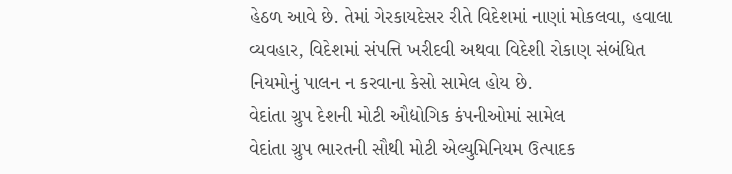હેઠળ આવે છે. તેમાં ગેરકાયદેસર રીતે વિદેશમાં નાણાં મોકલવા, હવાલા વ્યવહાર, વિદેશમાં સંપત્તિ ખરીદવી અથવા વિદેશી રોકાણ સંબંધિત નિયમોનું પાલન ન કરવાના કેસો સામેલ હોય છે.
વેદાંતા ગ્રુપ દેશની મોટી ઔદ્યોગિક કંપનીઓમાં સામેલ
વેદાંતા ગ્રુપ ભારતની સૌથી મોટી એલ્યુમિનિયમ ઉત્પાદક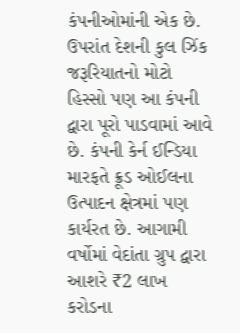કંપનીઓમાંની એક છે. ઉપરાંત દેશની કુલ ઝિંક જરૂરિયાતનો મોટો હિસ્સો પણ આ કંપની દ્વારા પૂરો પાડવામાં આવે છે. કંપની કેર્ન ઈન્ડિયા મારફતે ક્રૂડ ઓઈલના ઉત્પાદન ક્ષેત્રમાં પણ કાર્યરત છે. આગામી વર્ષોમાં વેદાંતા ગ્રુપ દ્વારા આશરે ₹2 લાખ કરોડના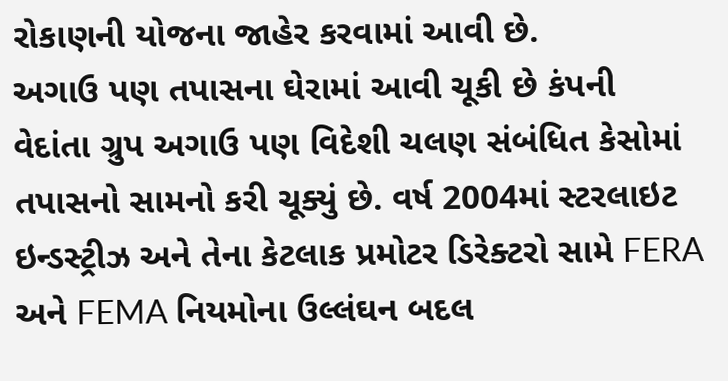રોકાણની યોજના જાહેર કરવામાં આવી છે.
અગાઉ પણ તપાસના ઘેરામાં આવી ચૂકી છે કંપની
વેદાંતા ગ્રુપ અગાઉ પણ વિદેશી ચલણ સંબંધિત કેસોમાં તપાસનો સામનો કરી ચૂક્યું છે. વર્ષ 2004માં સ્ટરલાઇટ ઇન્ડસ્ટ્રીઝ અને તેના કેટલાક પ્રમોટર ડિરેક્ટરો સામે FERA અને FEMA નિયમોના ઉલ્લંઘન બદલ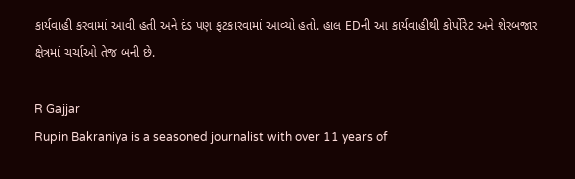કાર્યવાહી કરવામાં આવી હતી અને દંડ પણ ફટકારવામાં આવ્યો હતો. હાલ EDની આ કાર્યવાહીથી કોર્પોરેટ અને શેરબજાર ક્ષેત્રમાં ચર્ચાઓ તેજ બની છે.

R Gajjar
Rupin Bakraniya is a seasoned journalist with over 11 years of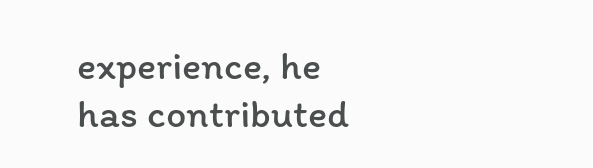experience, he has contributed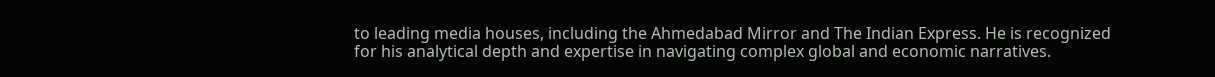to leading media houses, including the Ahmedabad Mirror and The Indian Express. He is recognized for his analytical depth and expertise in navigating complex global and economic narratives.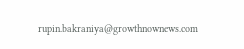rupin.bakraniya@growthnownews.com